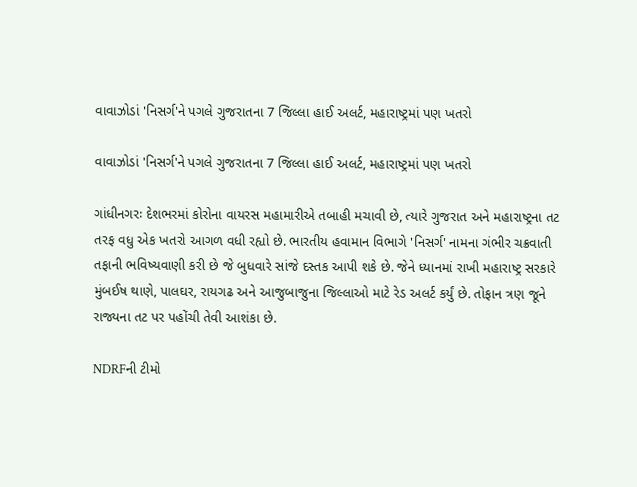વાવાઝોડાં 'નિસર્ગ'ને પગલે ગુજરાતના 7 જિલ્લા હાઈ અલર્ટ, મહારાષ્ટ્રમાં પણ ખતરો

વાવાઝોડાં 'નિસર્ગ'ને પગલે ગુજરાતના 7 જિલ્લા હાઈ અલર્ટ, મહારાષ્ટ્રમાં પણ ખતરો

ગાંધીનગરઃ દેશભરમાં કોરોના વાયરસ મહામારીએ તબાહી મચાવી છે, ત્યારે ગુજરાત અને મહારાષ્ટ્રના તટ તરફ વધુ એક ખતરો આગળ વધી રહ્યો છે. ભારતીય હવામાન વિભાગે 'નિસર્ગ' નામના ગંભીર ચક્રવાતી તફાની ભવિષ્યવાણી કરી છે જે બુધવારે સાંજે દસ્તક આપી શકે છે. જેને ધ્યાનમાં રાખી મહારાષ્ટ્ર સરકારે મુંબઈષ થાણે, પાલઘર, રાયગઢ અને આજુબાજુના જિલ્લાઓ માટે રેડ અલર્ટ કર્યું છે. તોફાન ત્રણ જૂને રાજ્યના તટ પર પહોંચી તેવી આશંકા છે.

NDRFની ટીમો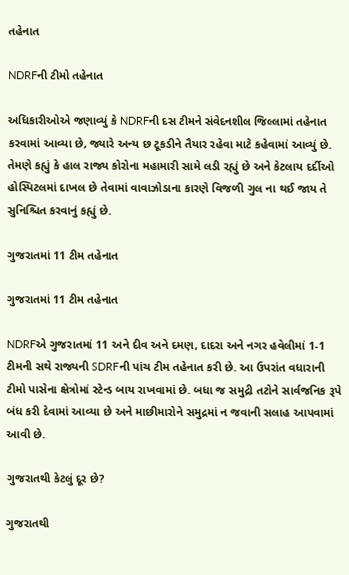તહેનાત

NDRFની ટીમો તહેનાત

અધિકારીઓએ જણાવ્યું કે NDRFની દસ ટીમને સંવેદનશીલ જિલ્લામાં તહેનાત કરવામાં આવ્યા છે, જ્યારે અન્ય છ ટૂકડીને તૈયાર રહેવા માટે કહેવામાં આવ્યું છે. તેમણે કહ્યું કે હાલ રાજ્ય કોરોના મહામારી સામે લડી રહ્યું છે અને કેટલાય દર્દીઓ હોસ્પિટલમાં દાખલ છે તેવામાં વાવાઝોડાના કારણે વિજળી ગુલ ના થઈ જાય તે સુનિશ્ચિત કરવાનું કહ્યું છે.

ગુજરાતમાં 11 ટીમ તહેનાત

ગુજરાતમાં 11 ટીમ તહેનાત

NDRFએ ગુજરાતમાં 11 અને દીવ અને દમણ, દાદરા અને નગર હવેલીમાં 1-1 ટીમની સથે રાજ્યની SDRFની પાંચ ટીમ તહેનાત કરી છે. આ ઉપરાંત વધારાની ટીમો પાસેના ક્ષેત્રોમાં સ્ટેન્ડ બાય રાખવામાં છે. બધા જ સમુદ્રી તટોને સાર્વજનિક રૂપે બંધ કરી દેવામાં આવ્યા છે અને માછીમારોને સમુદ્રમાં ન જવાની સલાહ આપવામાં આવી છે.

ગુજરાતથી કેટલું દૂર છે?

ગુજરાતથી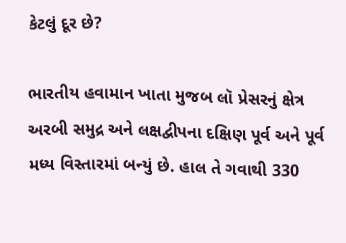કેટલું દૂર છે?

ભારતીય હવામાન ખાતા મુજબ લૉ પ્રેસરનું ક્ષેત્ર અરબી સમુદ્ર અને લક્ષદ્વીપના દક્ષિણ પૂર્વ અને પૂર્વ મધ્ય વિસ્તારમાં બન્યું છે. હાલ તે ગવાથી 330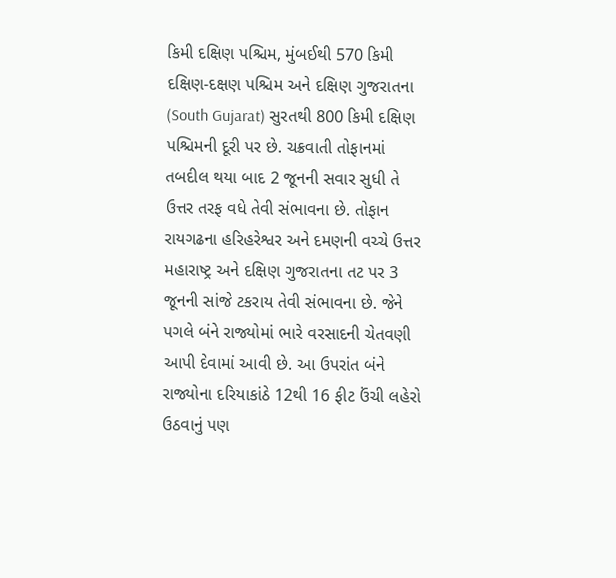કિમી દક્ષિણ પશ્ચિમ, મુંબઈથી 570 કિમી દક્ષિણ-દક્ષણ પશ્ચિમ અને દક્ષિણ ગુજરાતના (South Gujarat) સુરતથી 800 કિમી દક્ષિણ પશ્ચિમની દૂરી પર છે. ચક્રવાતી તોફાનમાં તબદીલ થયા બાદ 2 જૂનની સવાર સુધી તે ઉત્તર તરફ વધે તેવી સંભાવના છે. તોફાન રાયગઢના હરિહરેશ્વર અને દમણની વચ્ચે ઉત્તર મહારાષ્ટ્ર અને દક્ષિણ ગુજરાતના તટ પર 3 જૂનની સાંજે ટકરાય તેવી સંભાવના છે. જેને પગલે બંને રાજ્યોમાં ભારે વરસાદની ચેતવણી આપી દેવામાં આવી છે. આ ઉપરાંત બંને રાજ્યોના દરિયાકાંઠે 12થી 16 ફીટ ઉંચી લહેરો ઉઠવાનું પણ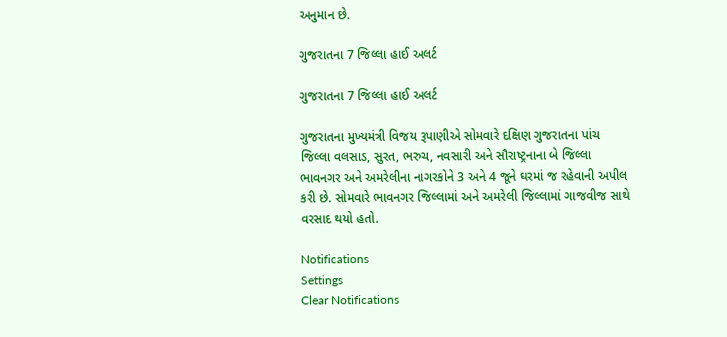અનુમાન છે.

ગુજરાતના 7 જિલ્લા હાઈ અલર્ટ

ગુજરાતના 7 જિલ્લા હાઈ અલર્ટ

ગુજરાતના મુખ્યમંત્રી વિજય રૂપાણીએ સોમવારે દક્ષિણ ગુજરાતના પાંચ જિલ્લા વલસાડ, સુરત, ભરુચ, નવસારી અને સૌરાષ્ટ્રનાના બે જિલ્લા ભાવનગર અને અમરેલીના નાગરકોને 3 અને 4 જૂને ઘરમાં જ રહેવાની અપીલ કરી છે. સોમવારે ભાવનગર જિલ્લામાં અને અમરેલી જિલ્લામાં ગાજવીજ સાથે વરસાદ થયો હતો.

Notifications
Settings
Clear Notifications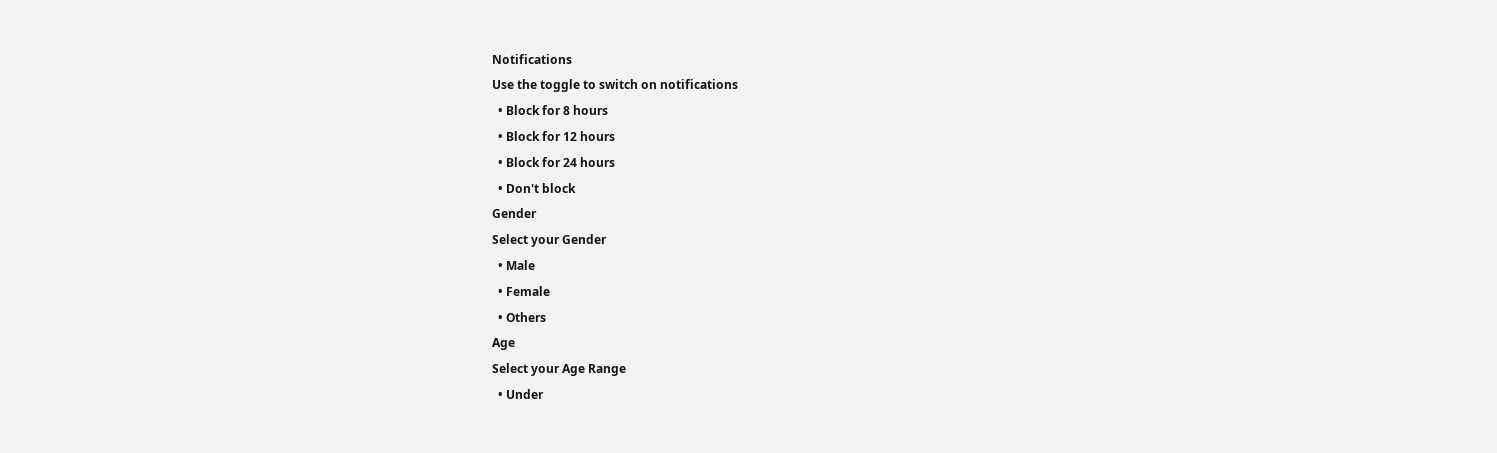Notifications
Use the toggle to switch on notifications
  • Block for 8 hours
  • Block for 12 hours
  • Block for 24 hours
  • Don't block
Gender
Select your Gender
  • Male
  • Female
  • Others
Age
Select your Age Range
  • Under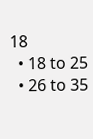18
  • 18 to 25
  • 26 to 35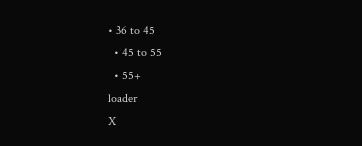• 36 to 45
  • 45 to 55
  • 55+
loader
X